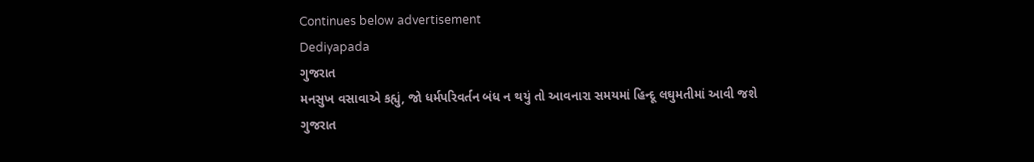Continues below advertisement
Dediyapada
ગુજરાત
મનસુખ વસાવાએ કહ્યું, જો ધર્મપરિવર્તન બંધ ન થયું તો આવનારા સમયમાં હિન્દૂ લઘુમતીમાં આવી જશે
ગુજરાત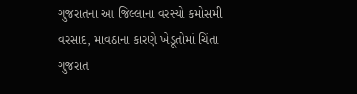ગુજરાતના આ જિલ્લાના વરસ્યો કમોસમી વરસાદ, માવઠાના કારણે ખેડૂતોમાં ચિંતા
ગુજરાત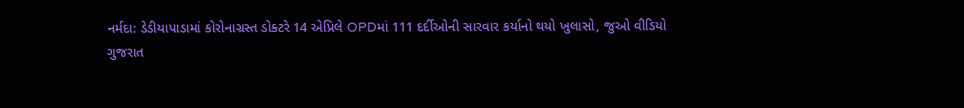નર્મદા: ડેડીયાપાડામાં કોરોનાગ્રસ્ત ડોક્ટરે 14 એપ્રિલે OPDમાં 111 દર્દીઓની સારવાર કર્યાનો થયો ખુલાસો, જુઓ વીડિયો
ગુજરાત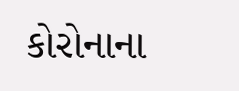કોરોનાના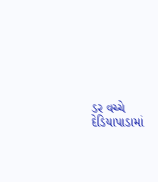ડર વચ્ચે દેડિયાપાડામાં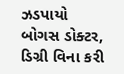ઝડપાયો બોગસ ડોક્ટર, ડિગ્રી વિના કરી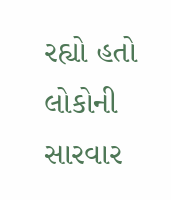રહ્યો હતો લોકોની સારવાર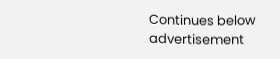Continues below advertisement